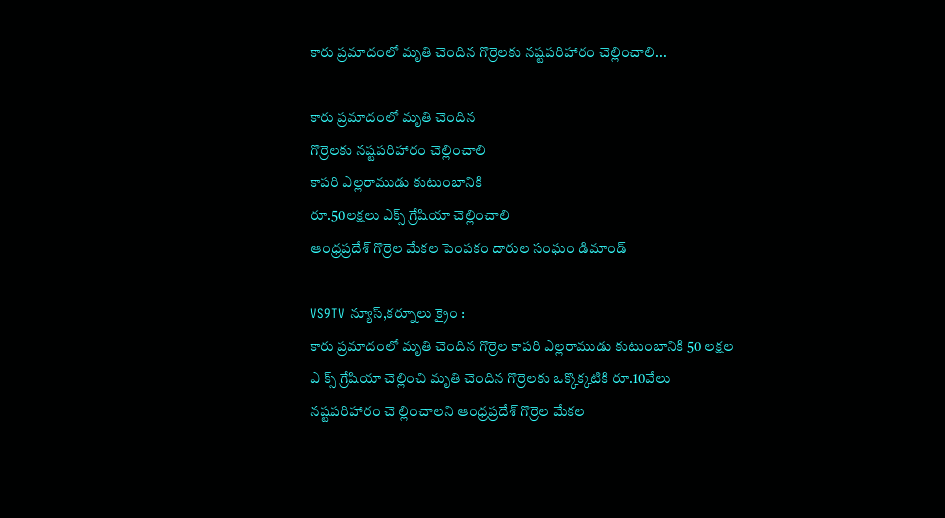కారు ప్రమాదంలో మృతి చెందిన గొర్రెలకు నష్టపరిహారం చెల్లించాలి...

కారు ప్రమాదంలో మృతి చెందిన
గొర్రెలకు నష్టపరిహారం చెల్లించాలి
కాపరి ఎల్లరాముడు కుటుంబానికి
రూ.50లక్షలు ఎక్స్ గ్రేషియా చెల్లించాలి
ఆంధ్రప్రదేశ్ గొర్రెల మేకల పెంపకం దారుల సంఘం డిమాండ్

VS9TV న్యూస్,కర్నూలు క్రైం :
కారు ప్రమాదంలో మృతి చెందిన గొర్రెల కాపరి ఎల్లరాముడు కుటుంబానికి 50 లక్షల ఎ క్స్ గ్రేషియా చెల్లించి మృతి చెందిన గొర్రెలకు ఒక్కొక్కటికి రూ.10వేలు నష్టపరిహారం చె ల్లించాలని ఆంధ్రప్రదేశ్ గొర్రెల మేకల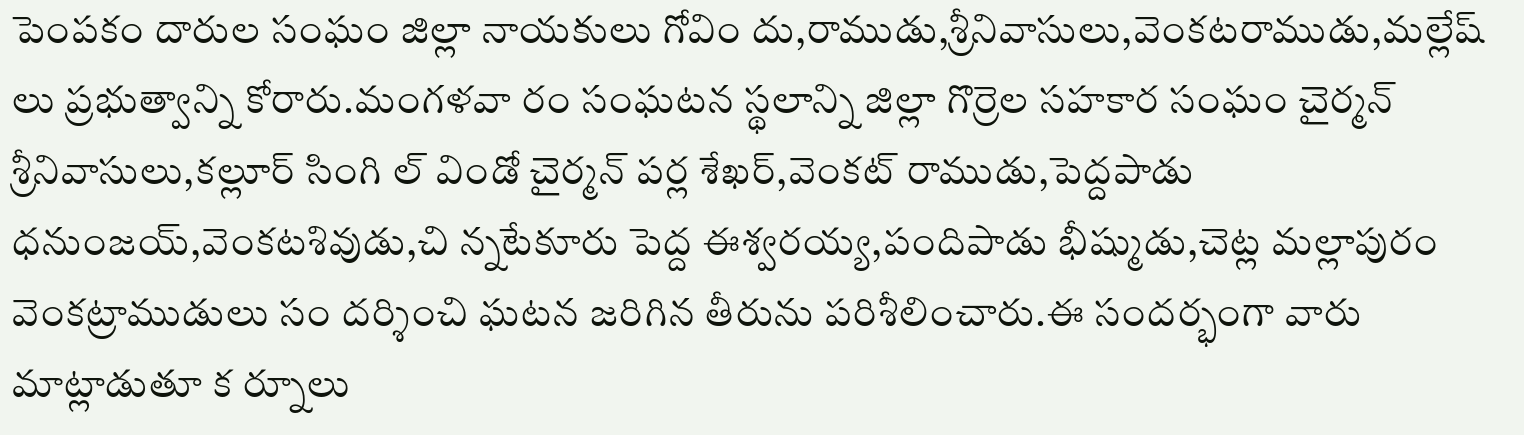పెంపకం దారుల సంఘం జిల్లా నాయకులు గోవిం దు,రాముడు,శ్రీనివాసులు,వెంకటరాముడు,మల్లేష్ లు ప్రభుత్వాన్ని కోరారు.మంగళవా రం సంఘటన స్థలాన్ని జిల్లా గొర్రెల సహకార సంఘం చైర్మన్ శ్రీనివాసులు,కల్లూర్ సింగి ల్ విండో చైర్మన్ పర్ల శేఖర్,వెంకట్ రాముడు,పెద్దపాడు ధనుంజయ్,వెంకటశివుడు,చి న్నటేకూరు పెద్ద ఈశ్వరయ్య,పందిపాడు భీష్ముడు,చెట్ల మల్లాపురం వెంకట్రాముడులు సం దర్శించి ఘటన జరిగిన తీరును పరిశీలించారు.ఈ సందర్భంగా వారు మాట్లాడుతూ క ర్నూలు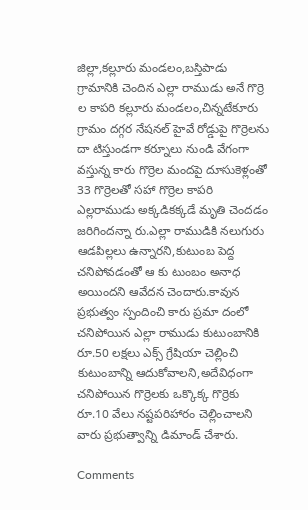జిల్లా,కల్లూరు మండలం,బస్తిపాడు గ్రామానికి చెందిన ఎల్లా రాముడు అనే గొర్రె ల కాపరి కల్లూరు మండలం,చిన్నటేకూరు గ్రామం దగ్గర నేషనల్ హైవే రోడ్డుపై గొర్రెలను దా టిస్తుండగా కర్నూలు నుండి వేగంగా వస్తున్న కారు గొర్రెల మందపై దూసుకెళ్లంతో 33 గొర్రెలతో సహా గొర్రెల కాపరి ఎల్లరాముడు అక్కడికక్కడే మృతి చెందడం జరిగిందన్నా రు.ఎల్లా రాముడికి నలుగురు ఆడపిల్లలు ఉన్నారని,కుటుంబ పెద్ద చనిపోవడంతో ఆ కు టుంబం అనాధ అయిందని ఆవేదన చెందారు.కావున ప్రభుత్వం స్పందించి కారు ప్రమా దంలో చనిపోయిన ఎల్లా రాముడు కుటుంబానికి రూ.50 లక్షలు ఎక్స్ గ్రేషియా చెల్లించి కుటుంబాన్ని ఆదుకోవాలని,అదేవిధంగా చనిపోయిన గొర్రెలకు ఒక్కొక్క గొర్రెకు రూ.10 వేలు నష్టపరిహారం చెల్లించాలని వారు ప్రభుత్వాన్ని డిమాండ్ చేశారు.

Comments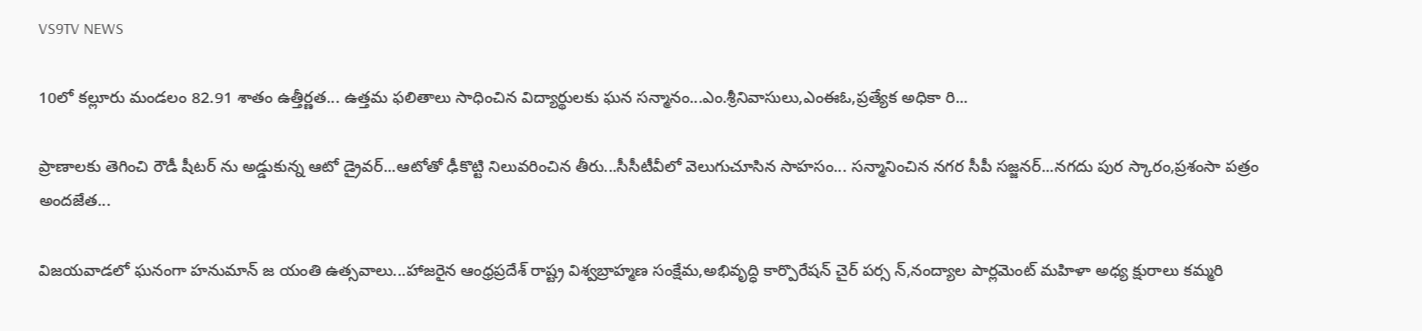VS9TV NEWS

10లో కల్లూరు మండలం 82.91 శాతం ఉత్తీర్ణత... ఉత్తమ ఫలితాలు సాధించిన విద్యార్థులకు ఘన సన్మానం...ఎం.శ్రీనివాసులు,ఎంఈఓ,ప్రత్యేక అధికా రి...

ప్రాణాలకు తెగించి రౌడీ షీటర్ ను అడ్డుకున్న ఆటో డ్రైవర్...ఆటోతో ఢీకొట్టి నిలువరించిన తీరు...సీసీటీవీలో వెలుగుచూసిన సాహసం... సన్మానించిన నగర సీపీ సజ్జనర్...నగదు పుర స్కారం,ప్రశంసా పత్రం అందజేత...

విజయవాడలో ఘనంగా హనుమాన్ జ యంతి ఉత్సవాలు...హాజరైన ఆంధ్రప్రదేశ్ రాష్ట్ర విశ్వబ్రాహ్మణ సంక్షేమ,అభివృద్ధి కార్పొరేషన్ చైర్ పర్స న్,నంద్యాల పార్లమెంట్ మహిళా అధ్య క్షురాలు కమ్మరి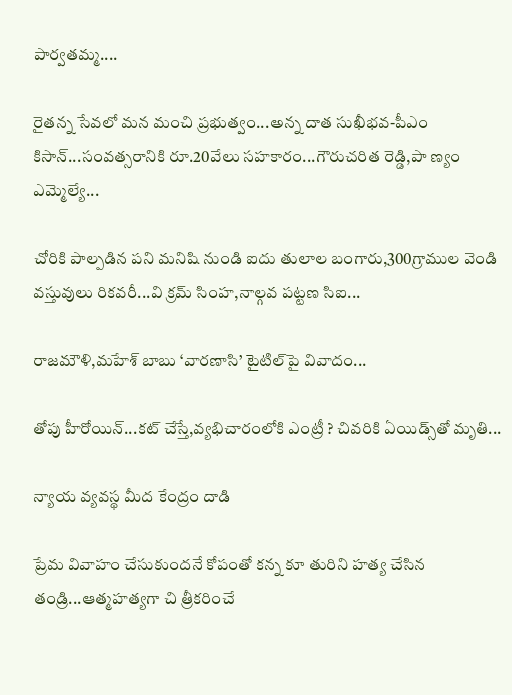పార్వతమ్మ....

రైతన్న సేవలో మన మంచి ప్రభుత్వం...అన్న దాత సుఖీభవ-పీఎం కిసాన్...సంవత్సరానికి రూ.20వేలు సహకారం...గౌరుచరిత రెడ్డి,పా ణ్యం ఎమ్మెల్యే...

చోరికి పాల్పడిన పని మనిషి నుండి ఐదు తులాల బంగారు,300గ్రాముల వెండి వస్తువులు రికవరీ...వి క్రమ్ సింహ,నాల్గవ పట్టణ సిఐ...

రాజమౌళి,మహేశ్ బాబు ‘వారణాసి’ టైటిల్‌పై వివాదం...

తోపు హీరోయిన్...కట్ చేస్తే,వ్యభిచారంలోకి ఎంట్రీ ? చివరికి ఏయిడ్స్‌తో మృతి...

న్యాయ వ్యవస్థ మీద కేంద్రం దాడి

ప్రేమ వివాహం చేసుకుందనే కోపంతో కన్న కూ తురిని హత్య చేసిన తండ్రి...ఆత్మహత్యగా చి త్రీకరించే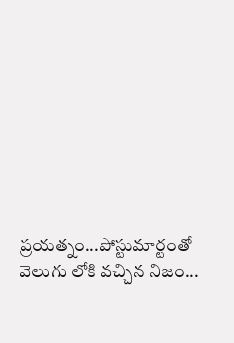ప్రయత్నం...పోస్టుమార్టంతో వెలుగు లోకి వచ్చిన నిజం...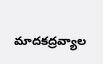మాదకద్రవ్యాల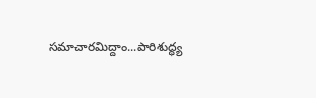సమాచారమిద్దాం...పారిశుద్ధ్య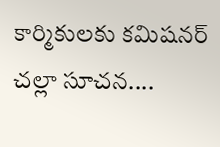కార్మికులకు కమిషనర్ చల్లా సూచన....